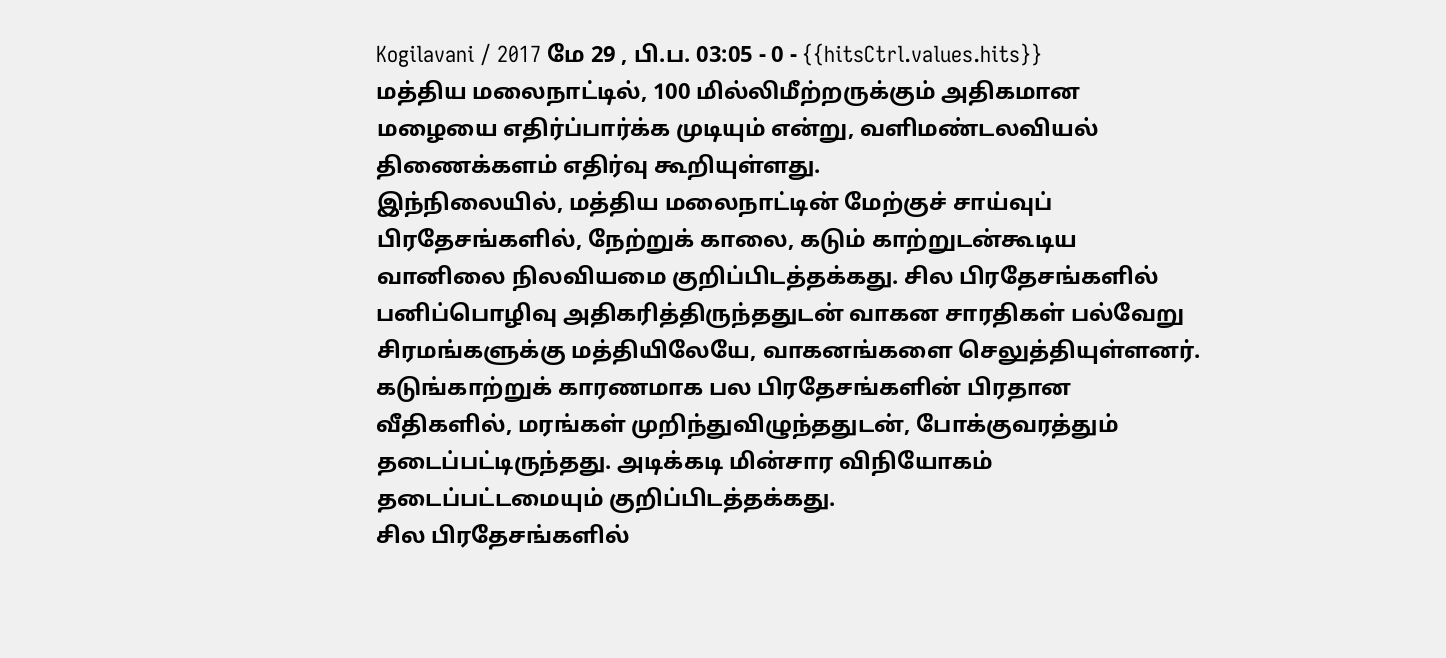Kogilavani / 2017 மே 29 , பி.ப. 03:05 - 0 - {{hitsCtrl.values.hits}}
மத்திய மலைநாட்டில், 100 மில்லிமீற்றருக்கும் அதிகமான மழையை எதிர்ப்பார்க்க முடியும் என்று, வளிமண்டலவியல் திணைக்களம் எதிர்வு கூறியுள்ளது.
இந்நிலையில், மத்திய மலைநாட்டின் மேற்குச் சாய்வுப் பிரதேசங்களில், நேற்றுக் காலை, கடும் காற்றுடன்கூடிய வானிலை நிலவியமை குறிப்பிடத்தக்கது. சில பிரதேசங்களில் பனிப்பொழிவு அதிகரித்திருந்ததுடன் வாகன சாரதிகள் பல்வேறு சிரமங்களுக்கு மத்தியிலேயே, வாகனங்களை செலுத்தியுள்ளனர்.
கடுங்காற்றுக் காரணமாக பல பிரதேசங்களின் பிரதான வீதிகளில், மரங்கள் முறிந்துவிழுந்ததுடன், போக்குவரத்தும் தடைப்பட்டிருந்தது. அடிக்கடி மின்சார விநியோகம் தடைப்பட்டமையும் குறிப்பிடத்தக்கது.
சில பிரதேசங்களில்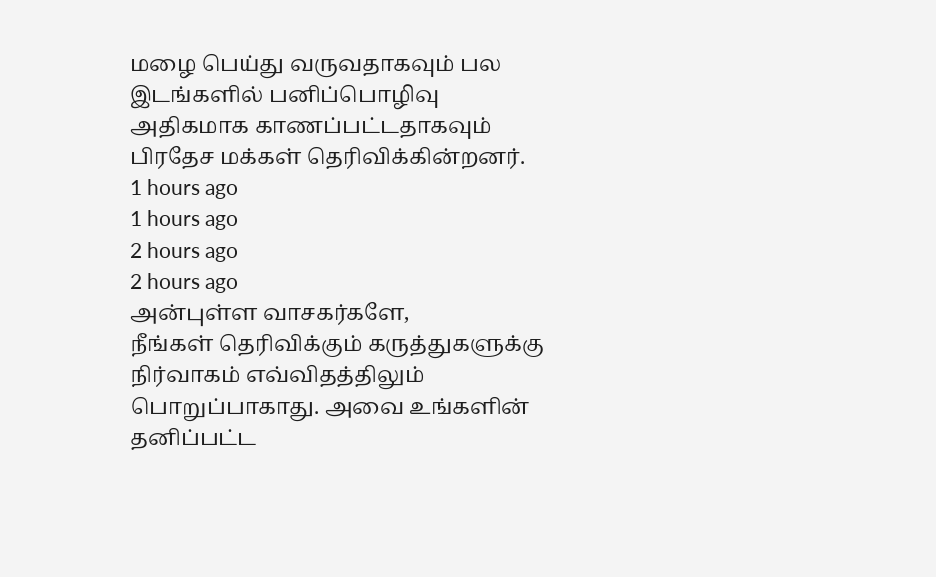மழை பெய்து வருவதாகவும் பல இடங்களில் பனிப்பொழிவு அதிகமாக காணப்பட்டதாகவும் பிரதேச மக்கள் தெரிவிக்கின்றனர்.
1 hours ago
1 hours ago
2 hours ago
2 hours ago
அன்புள்ள வாசகர்களே,
நீங்கள் தெரிவிக்கும் கருத்துகளுக்கு நிர்வாகம் எவ்விதத்திலும் பொறுப்பாகாது. அவை உங்களின் தனிப்பட்ட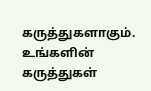கருத்துகளாகும். உங்களின் கருத்துகள்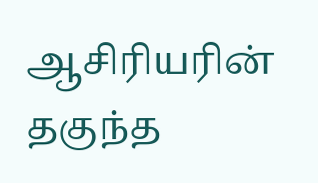ஆசிரியரின் தகுந்த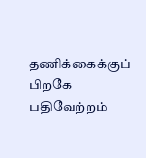தணிக்கைக்குப் பிறகே பதிவேற்றம்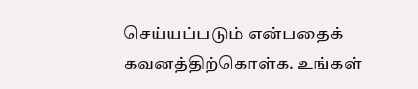செய்யப்படும் என்பதைக் கவனத்திற்கொள்க. உங்கள்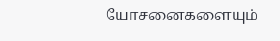யோசனைகளையும்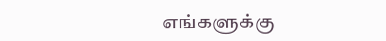எங்களுக்கு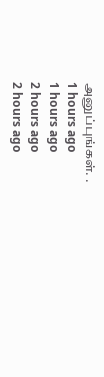அனுப்புங்கள். .
1 hours ago
1 hours ago
2 hours ago
2 hours ago